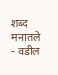शब्द मनातले - वडील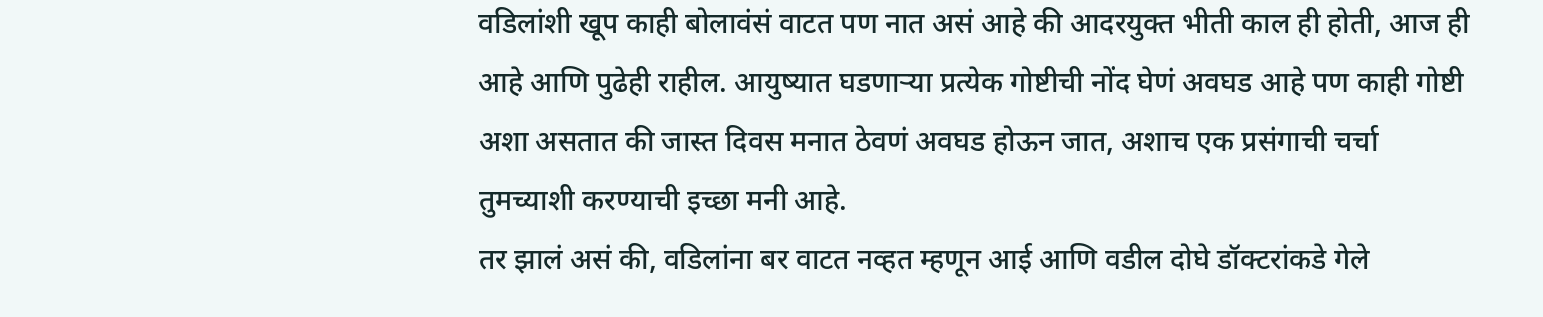वडिलांशी खूप काही बोलावंसं वाटत पण नात असं आहे की आदरयुक्त भीती काल ही होती, आज ही आहे आणि पुढेही राहील. आयुष्यात घडणाऱ्या प्रत्येक गोष्टीची नोंद घेणं अवघड आहे पण काही गोष्टी अशा असतात की जास्त दिवस मनात ठेवणं अवघड होऊन जात, अशाच एक प्रसंगाची चर्चा तुमच्याशी करण्याची इच्छा मनी आहे.
तर झालं असं की, वडिलांना बर वाटत नव्हत म्हणून आई आणि वडील दोघे डॉक्टरांकडे गेले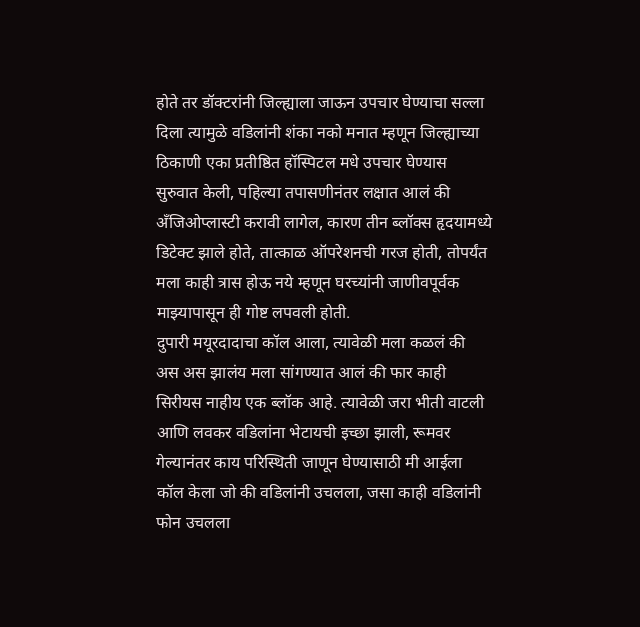होते तर डॉक्टरांनी जिल्ह्याला जाऊन उपचार घेण्याचा सल्ला दिला त्यामुळे वडिलांनी शंका नको मनात म्हणून जिल्ह्याच्या ठिकाणी एका प्रतीष्ठित हॉस्पिटल मधे उपचार घेण्यास सुरुवात केली, पहिल्या तपासणीनंतर लक्षात आलं की अँजिओप्लास्टी करावी लागेल, कारण तीन ब्लॉक्स हृदयामध्ये डिटेक्ट झाले होते, तात्काळ ऑपरेशनची गरज होती, तोपर्यंत मला काही त्रास होऊ नये म्हणून घरच्यांनी जाणीवपूर्वक माझ्यापासून ही गोष्ट लपवली होती.
दुपारी मयूरदादाचा कॉल आला, त्यावेळी मला कळलं की अस अस झालंय मला सांगण्यात आलं की फार काही सिरीयस नाहीय एक ब्लॉक आहे. त्यावेळी जरा भीती वाटली आणि लवकर वडिलांना भेटायची इच्छा झाली, रूमवर गेल्यानंतर काय परिस्थिती जाणून घेण्यासाठी मी आईला कॉल केला जो की वडिलांनी उचलला, जसा काही वडिलांनी फोन उचलला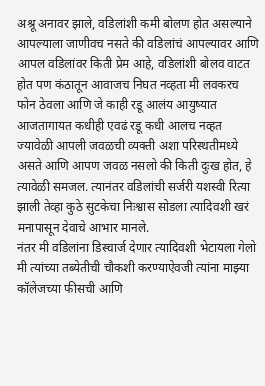अश्रू अनावर झाले, वडिलांशी कमी बोलण होत असल्याने आपल्याला जाणीवच नसते की वडिलांचं आपल्यावर आणि आपल वडिलांवर किती प्रेम आहे, वडिलांशी बोलव वाटत होत पण कंठातून आवाजच निघत नव्हता मी लवकरच फोन ठेवला आणि जे काही रडू आलंय आयुष्यात आजतागायत कधीही एवढं रडू कधी आलच नव्हत ज्यावेळी आपली जवळची व्यक्ती अशा परिस्थतीमध्ये असते आणि आपण जवळ नसलो की किती दुःख होत, हे त्यावेळी समजल. त्यानंतर वडिलांची सर्जरी यशस्वी रित्या झाली तेव्हा कुठे सुटकेचा निःश्वास सोडला त्यादिवशी खरं मनापासून देवाचे आभार मानले.
नंतर मी वडिलांना डिस्चार्ज देणार त्यादिवशी भेटायला गेलो मी त्यांच्या तब्येतीची चौकशी करण्याऐवजी त्यांना माझ्या कॉलेजच्या फीसची आणि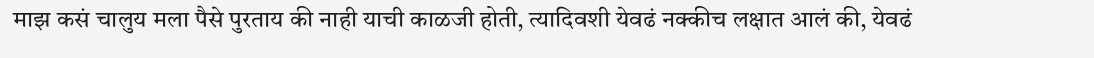माझ कसं चालुय मला पैसे पुरताय की नाही याची काळजी होती, त्यादिवशी येवढं नक्कीच लक्षात आलं की, येवढं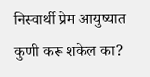निस्वार्थी प्रेम आयुष्यात कुणी करू शकेल का?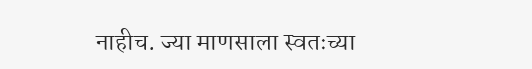नाहीच. ज्या माणसाला स्वतःच्या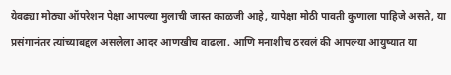येवढ्या मोठ्या ऑपरेशन पेक्षा आपल्या मुलाची जास्त काळजी आहे, यापेक्षा मोठी पावती कुणाला पाहिजे असते, या प्रसंगानंतर त्यांच्याबद्दल असलेला आदर आणखीच वाढला. आणि मनाशीच ठरवलं की आपल्या आयुष्यात या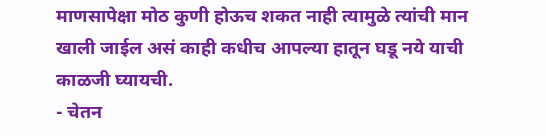माणसापेक्षा मोठ कुणी होऊच शकत नाही त्यामुळे त्यांची मान खाली जाईल असं काही कधीच आपल्या हातून घडू नये याची काळजी घ्यायची.
- चेतन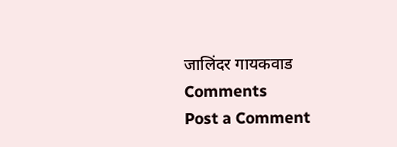जालिंदर गायकवाड
Comments
Post a Comment